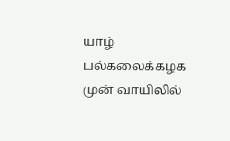யாழ் பல்கலைக்கழக முன் வாயிலில்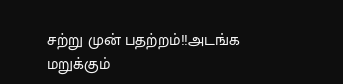சற்று முன் பதற்றம்!!அடங்க மறுக்கும்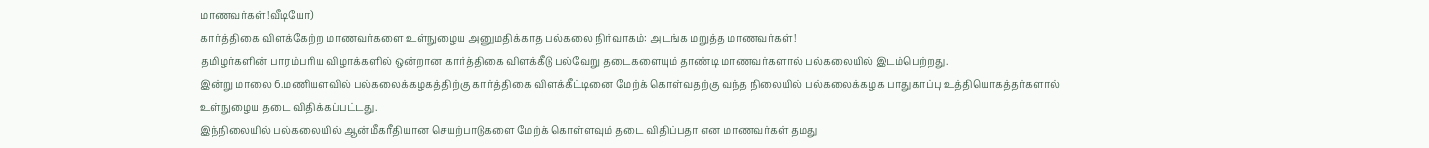மாணவர்கள்!வீடியோ)
கார்த்திகை விளக்கேற்ற மாணவர்களை உள்நுழைய அனுமதிக்காத பல்கலை நிர்வாகம்: அடங்க மறுத்த மாணவர்கள்!
தமிழர்களின் பாரம்பரிய விழாக்களில் ஒன்றான கார்த்திகை விளக்கீடு பல்வேறு தடைகளையும் தாண்டி மாணவர்களால் பல்கலையில் இடம்பெற்றது.
இன்று மாலை 6.மணியளவில் பல்கலைக்கழகத்திற்கு கார்த்திகை விளக்கீட்டினை மேற்க் கொள்வதற்கு வந்த நிலையில் பல்கலைக்கழக பாதுகாப்பு உத்தியொகத்தர்களால் உள்நுழைய தடை விதிக்கப்பட்டது.
இந்நிலையில் பல்கலையில் ஆன்மீகரீதியான செயற்பாடுகளை மேற்க் கொள்ளவும் தடை விதிப்பதா என மாணவர்கள் தமது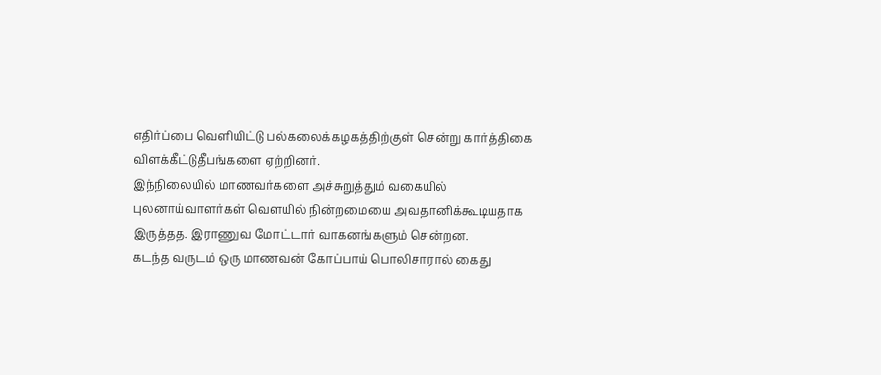எதிர்ப்பை வெளியிட்டு பல்கலைக்கழகத்திற்குள் சென்று கார்த்திகை விளக்கீட்டுதீபங்களை ஏற்றினர்.
இந்நிலையில் மாணவர்களை அச்சுறுத்தும் வகையில் புலனாய்வாளர்கள் வெளயில் நின்றமையை அவதானிக்கூடியதாக இருத்தத. இராணுவ மோட்டார் வாகனங்களும் சென்றன.
கடந்த வருடம் ஒரு மாணவன் கோப்பாய் பொலிசாரால் கைது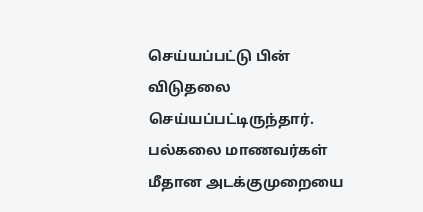செய்யப்பட்டு பின் விடுதலை செய்யப்பட்டிருந்தார். பல்கலை மாணவர்கள் மீதான அடக்குமுறையை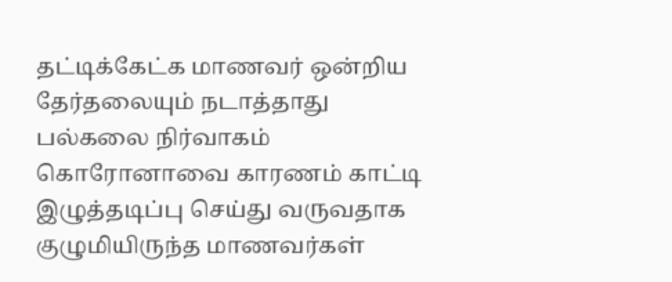தட்டிக்கேட்க மாணவர் ஒன்றிய தேர்தலையும் நடாத்தாது பல்கலை நிர்வாகம் கொரோனாவை காரணம் காட்டி இழுத்தடிப்பு செய்து வருவதாக குழுமியிருந்த மாணவர்கள்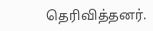தெரிவித்தனர்.